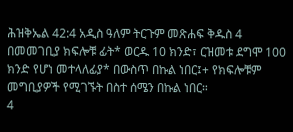ሕዝቅኤል 42:4 አዲስ ዓለም ትርጉም መጽሐፍ ቅዱስ 4 በመመገቢያ ክፍሎቹ ፊት* ወርዱ 10 ክንድ፣ ርዝመቱ ደግሞ 100 ክንድ የሆነ መተላለፊያ* በውስጥ በኩል ነበር፤+ የክፍሎቹም መግቢያዎች የሚገኙት በስተ ሰሜን በኩል ነበር።
4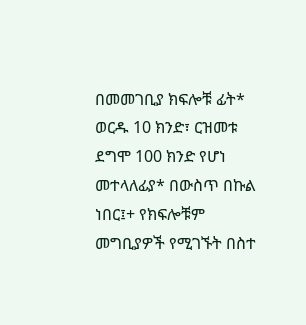በመመገቢያ ክፍሎቹ ፊት* ወርዱ 10 ክንድ፣ ርዝመቱ ደግሞ 100 ክንድ የሆነ መተላለፊያ* በውስጥ በኩል ነበር፤+ የክፍሎቹም መግቢያዎች የሚገኙት በስተ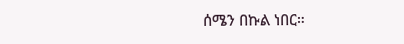ሰሜን በኩል ነበር።